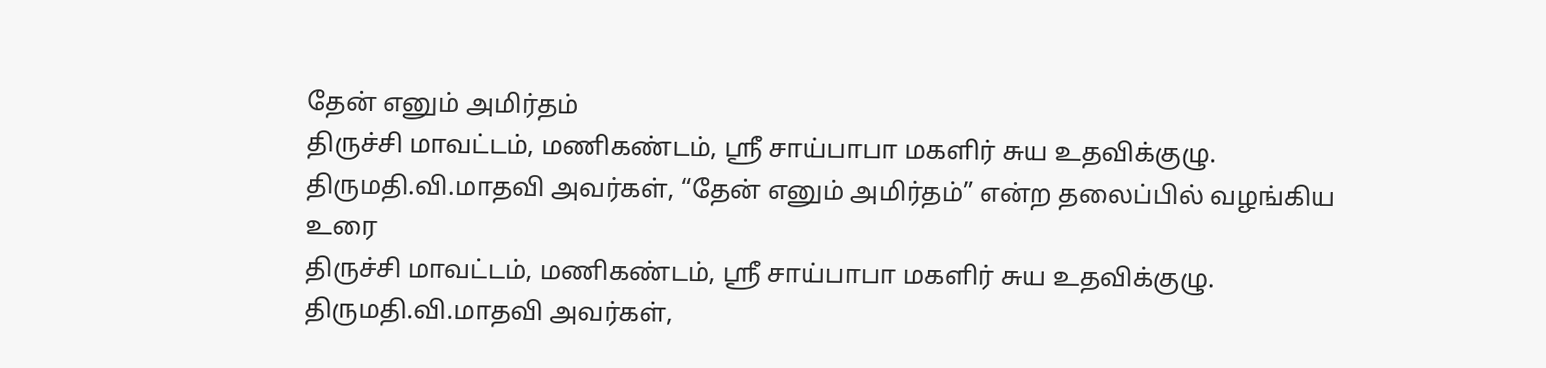தேன் எனும் அமிர்தம்
திருச்சி மாவட்டம், மணிகண்டம், ஸ்ரீ சாய்பாபா மகளிர் சுய உதவிக்குழு. திருமதி.வி.மாதவி அவர்கள், “தேன் எனும் அமிர்தம்” என்ற தலைப்பில் வழங்கிய உரை
திருச்சி மாவட்டம், மணிகண்டம், ஸ்ரீ சாய்பாபா மகளிர் சுய உதவிக்குழு. திருமதி.வி.மாதவி அவர்கள்,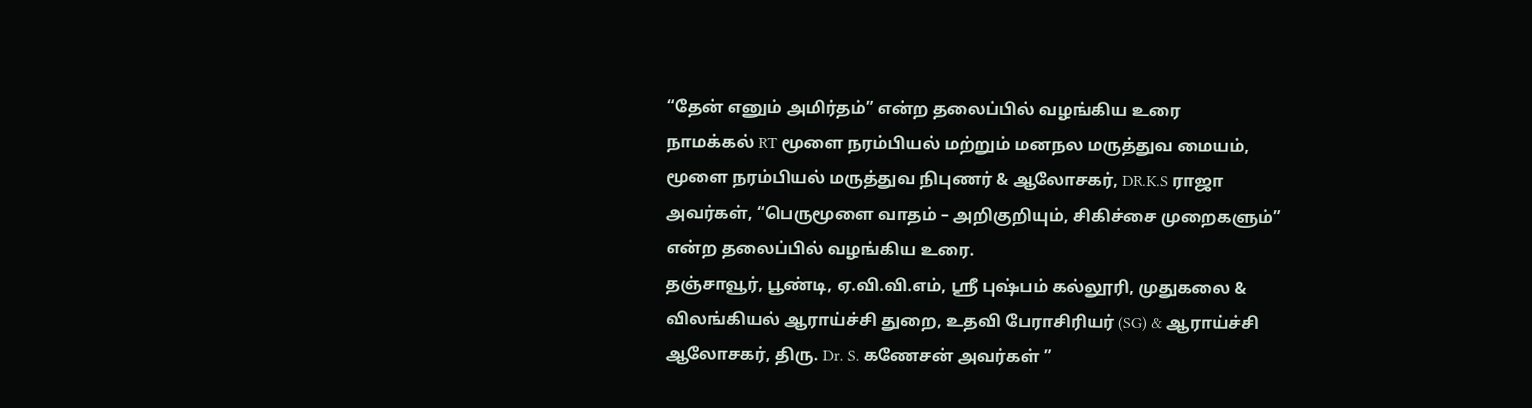“தேன் எனும் அமிர்தம்” என்ற தலைப்பில் வழங்கிய உரை
நாமக்கல் RT மூளை நரம்பியல் மற்றும் மனநல மருத்துவ மையம், மூளை நரம்பியல் மருத்துவ நிபுணர் & ஆலோசகர், DR.K.S ராஜா அவர்கள், “பெருமூளை வாதம் – அறிகுறியும், சிகிச்சை முறைகளும்” என்ற தலைப்பில் வழங்கிய உரை.
தஞ்சாவூர், பூண்டி, ஏ.வி.வி.எம், ஸ்ரீ புஷ்பம் கல்லூரி, முதுகலை & விலங்கியல் ஆராய்ச்சி துறை, உதவி பேராசிரியர் (SG) & ஆராய்ச்சி ஆலோசகர், திரு. Dr. S. கணேசன் அவர்கள் ”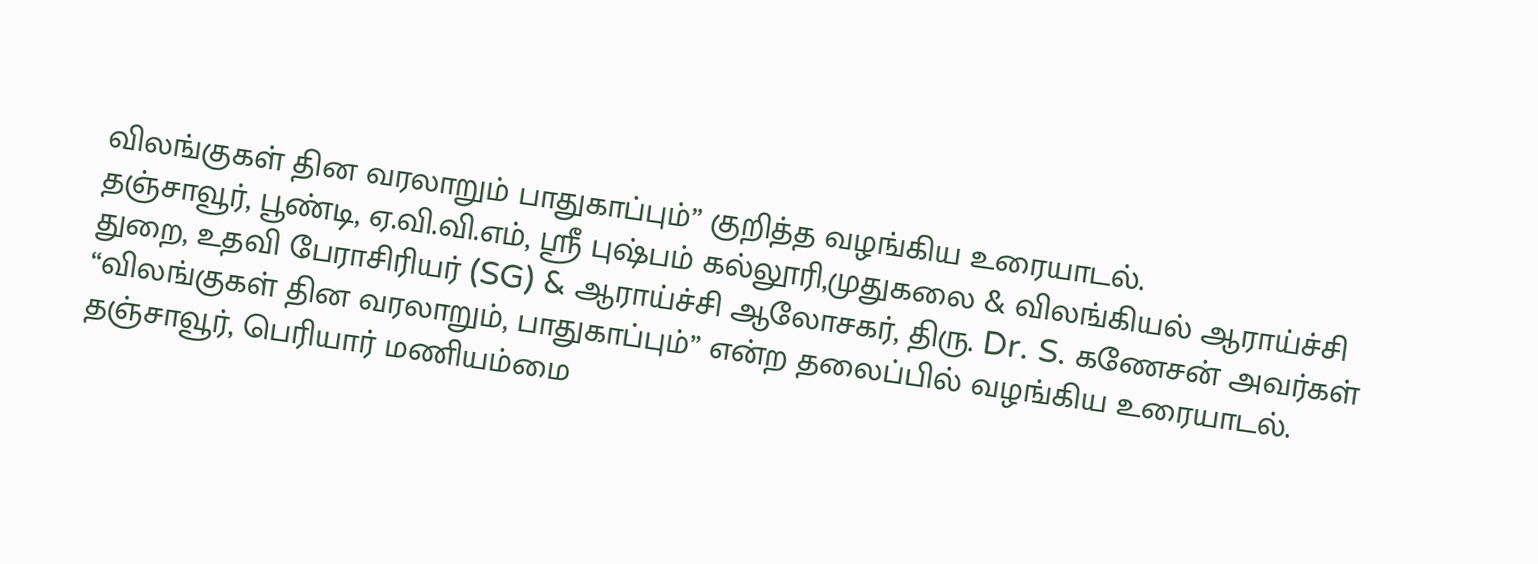விலங்குகள் தின வரலாறும் பாதுகாப்பும்” குறித்த வழங்கிய உரையாடல்.
தஞ்சாவூர், பூண்டி, ஏ.வி.வி.எம், ஸ்ரீ புஷ்பம் கல்லூரி,முதுகலை & விலங்கியல் ஆராய்ச்சி துறை, உதவி பேராசிரியர் (SG) & ஆராய்ச்சி ஆலோசகர், திரு. Dr. S. கணேசன் அவர்கள் “விலங்குகள் தின வரலாறும், பாதுகாப்பும்” என்ற தலைப்பில் வழங்கிய உரையாடல்.
தஞ்சாவூர், பெரியார் மணியம்மை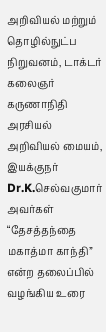அறிவியல் மற்றும் தொழில்நுட்ப நிறுவனம், டாக்டர் கலைஞர் கருணாநிதி அரசியல் அறிவியல் மையம், இயக்குநர் Dr.K.செல்வகுமார் அவர்கள் “தேசத்தந்தை மகாத்மா காந்தி” என்ற தலைப்பில் வழங்கிய உரை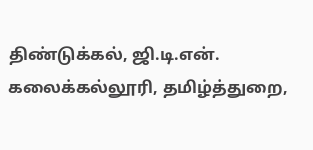திண்டுக்கல், ஜி.டி.என். கலைக்கல்லூரி, தமிழ்த்துறை,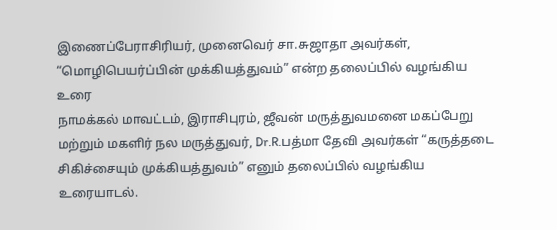இணைப்பேராசிரியர், முனைவெர் சா.சுஜாதா அவர்கள், “மொழிபெயர்ப்பின் முக்கியத்துவம்” என்ற தலைப்பில் வழங்கிய உரை
நாமக்கல் மாவட்டம், இராசிபுரம், ஜீவன் மருத்துவமனை மகப்பேறு மற்றும் மகளிர் நல மருத்துவர், Dr.R.பத்மா தேவி அவர்கள் “கருத்தடை சிகிச்சையும் முக்கியத்துவம்” எனும் தலைப்பில் வழங்கிய உரையாடல்.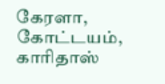கேரளா, கோட்டயம், காரிதாஸ்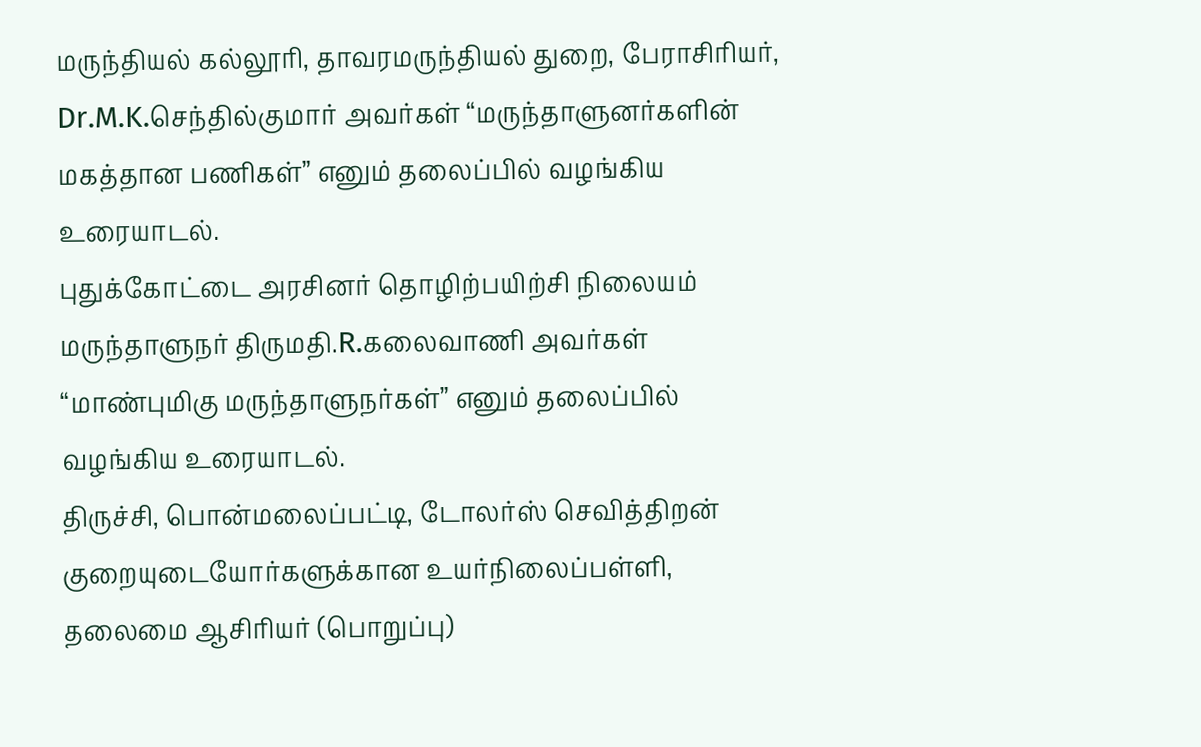மருந்தியல் கல்லூரி, தாவரமருந்தியல் துறை, பேராசிரியர், Dr.M.K.செந்தில்குமார் அவர்கள் “மருந்தாளுனர்களின் மகத்தான பணிகள்” எனும் தலைப்பில் வழங்கிய உரையாடல்.
புதுக்கோட்டை அரசினர் தொழிற்பயிற்சி நிலையம் மருந்தாளுநர் திருமதி.R.கலைவாணி அவர்கள் “மாண்புமிகு மருந்தாளுநர்கள்” எனும் தலைப்பில் வழங்கிய உரையாடல்.
திருச்சி, பொன்மலைப்பட்டி, டோலர்ஸ் செவித்திறன் குறையுடையோர்களுக்கான உயர்நிலைப்பள்ளி, தலைமை ஆசிரியர் (பொறுப்பு)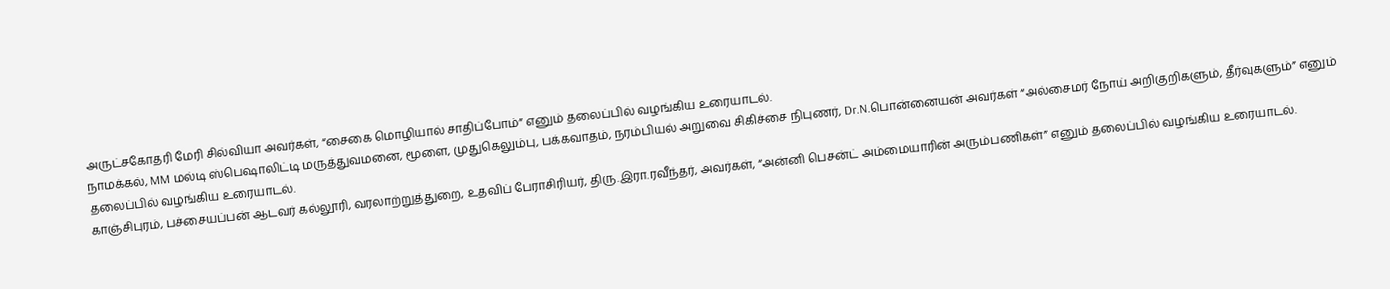அருட்சகோதரி மேரி சில்வியா அவர்கள், “சைகை மொழியால் சாதிப்போம்” எனும் தலைப்பில் வழங்கிய உரையாடல்.
நாமக்கல், MM மல்டி ஸ்பெஷாலிட்டி மருத்துவமனை, மூளை, முதுகெலும்பு, பக்கவாதம், நரம்பியல் அறுவை சிகிச்சை நிபுணர், Dr.N.பொன்னையன் அவர்கள் “அல்சைமர் நோய் அறிகுறிகளும், தீர்வுகளும்” எனும் தலைப்பில் வழங்கிய உரையாடல்.
காஞ்சிபுரம், பச்சையப்பன் ஆடவர் கல்லூரி, வரலாற்றுத்துறை, உதவிப் பேராசிரியர், திரு.இரா.ரவீந்தர், அவர்கள், “அன்னி பெசன்ட் அம்மையாரின் அரும்பணிகள்” எனும் தலைப்பில் வழங்கிய உரையாடல்.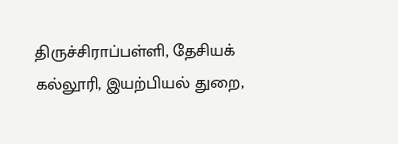திருச்சிராப்பள்ளி, தேசியக் கல்லூரி, இயற்பியல் துறை,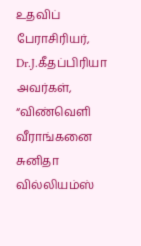உதவிப் பேராசிரியர், Dr.J.கீதப்பிரியா அவர்கள், “விண்வெளி வீராங்கனை சுனிதா வில்லியம்ஸ்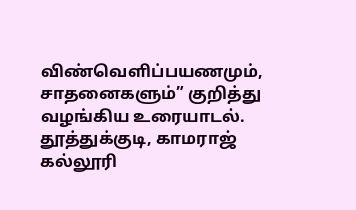விண்வெளிப்பயணமும், சாதனைகளும்” குறித்து வழங்கிய உரையாடல்.
தூத்துக்குடி, காமராஜ் கல்லூரி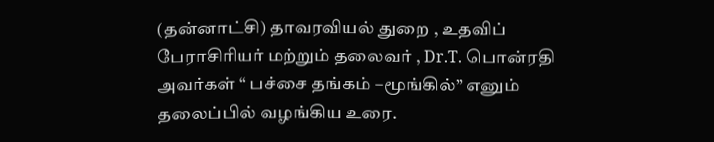(தன்னாட்சி) தாவரவியல் துறை , உதவிப் பேராசிரியர் மற்றும் தலைவர் , Dr.T. பொன்ரதி அவர்கள் “ பச்சை தங்கம் –மூங்கில்” எனும் தலைப்பில் வழங்கிய உரை.